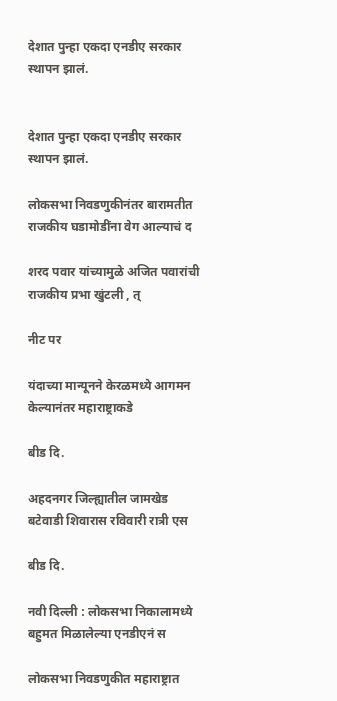देशात पुन्हा एकदा एनडीए सरकार स्थापन झालं.


देशात पुन्हा एकदा एनडीए सरकार स्थापन झालं.

लोकसभा निवडणुकीनंतर बारामतीत राजकीय घडामोडींना वेग आल्याचं द

शरद पवार यांच्यामुळे अजित पवारांची राजकीय प्रभा खुंटली , त्

नीट पर

यंदाच्या मान्यूनने केरळमध्ये आगमन केल्यानंतर महाराष्ट्राकडे

बीड दि.

अहदनगर जिल्ह्यातील जामखेड बटेवाडी शिवारास रविवारी रात्री एस

बीड दि.

नवी दिल्ली : लोकसभा निकालामध्ये बहुमत मिळालेल्या एनडीएनं स

लोकसभा निवडणुकीत महाराष्ट्रात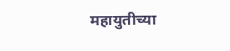महायुतीच्या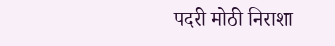पदरी मोठी निराशा